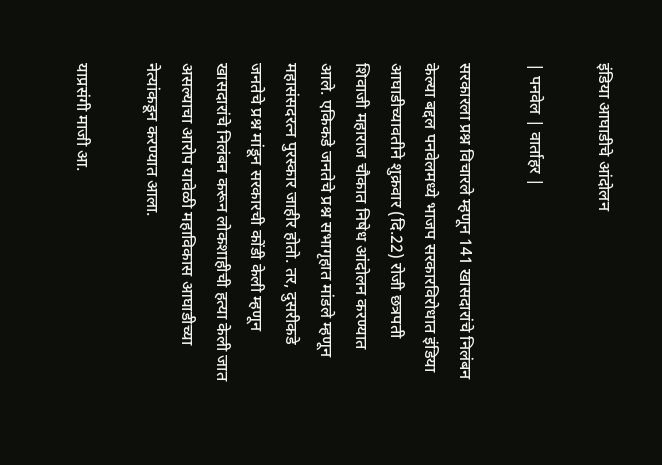इंडिया आघाडीचे आंदोलन

| पनवेल | वार्ताहर |

सरकारला प्रश्न विचारले म्हणून 141 खासदारांचे निलंबन केल्या बद्दल पनवेलमध्ये भाजप सरकारविरोधात इंडिया आघाडीच्यावतीने शुक्रवार (दि.22) रोजी छत्रपती शिवाजी महाराज चौकात निषेध आंदोलन करण्यात आले. एकिकडे जनतेचे प्रश्न सभागृहात मांडले म्हणून महासंसदरत्न पुरस्कार जाहीर होतो. तर, दुसरीकडे जनतेचे प्रश्न मांडून सरकारची कोंडी केली म्हणून खासदारांचे निलंबन करून लोकशाहीची हत्या केली जात असल्याचा आरोप यावेळी महाविकास आघाडीच्या नेत्यांकडून करण्यात आला.

याप्रसंगी माजी आ.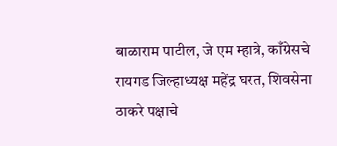बाळाराम पाटील, जे एम म्हात्रे, काँग्रेसचे रायगड जिल्हाध्यक्ष महेंद्र घरत, शिवसेना ठाकरे पक्षाचे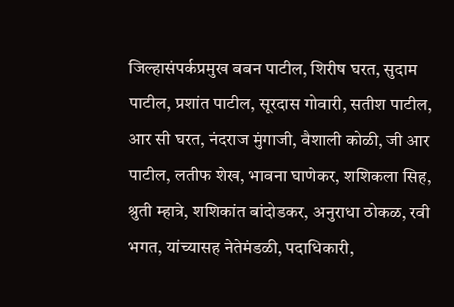जिल्हासंपर्कप्रमुख बबन पाटील, शिरीष घरत, सुदाम पाटील, प्रशांत पाटील, सूरदास गोवारी, सतीश पाटील, आर सी घरत, नंदराज मुंगाजी, वैशाली कोळी, जी आर पाटील, लतीफ शेख, भावना घाणेकर, शशिकला सिह, श्रुती म्हात्रे, शशिकांत बांदोडकर, अनुराधा ठोकळ, रवी भगत, यांच्यासह नेतेमंडळी, पदाधिकारी,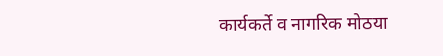कार्यकर्ते व नागरिक मोठया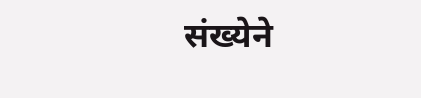संख्येने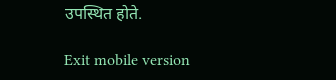उपस्थित होते.

Exit mobile version